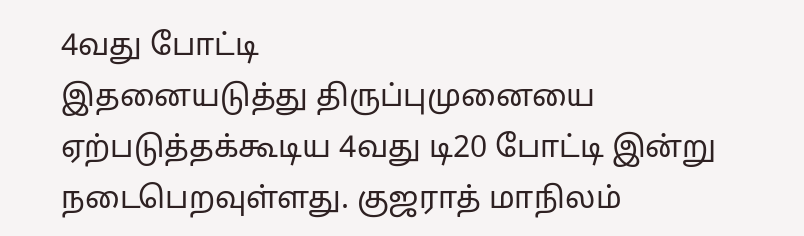4வது போட்டி
இதனையடுத்து திருப்புமுனையை ஏற்படுத்தக்கூடிய 4வது டி20 போட்டி இன்று நடைபெறவுள்ளது. குஜராத் மாநிலம்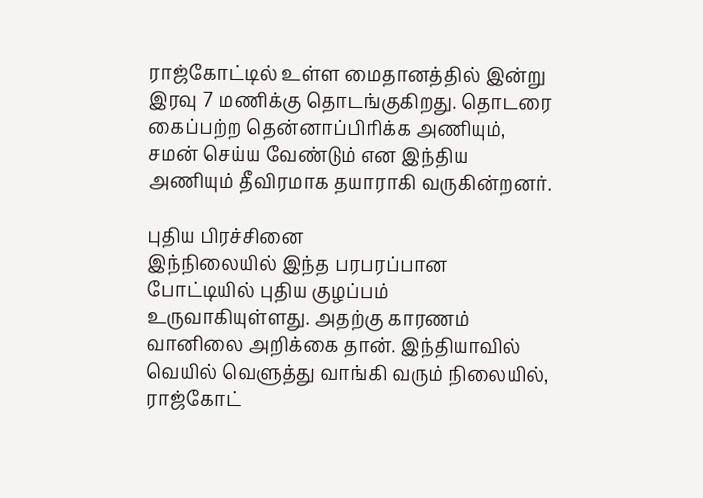ராஜ்கோட்டில் உள்ள மைதானத்தில் இன்று இரவு 7 மணிக்கு தொடங்குகிறது. தொடரை கைப்பற்ற தென்னாப்பிரிக்க அணியும், சமன் செய்ய வேண்டும் என இந்திய அணியும் தீவிரமாக தயாராகி வருகின்றனர்.

புதிய பிரச்சினை
இந்நிலையில் இந்த பரபரப்பான போட்டியில் புதிய குழப்பம் உருவாகியுள்ளது. அதற்கு காரணம் வானிலை அறிக்கை தான். இந்தியாவில் வெயில் வெளுத்து வாங்கி வரும் நிலையில், ராஜ்கோட்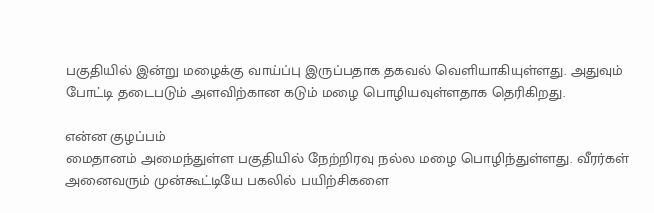பகுதியில் இன்று மழைக்கு வாய்ப்பு இருப்பதாக தகவல் வெளியாகியுள்ளது. அதுவும் போட்டி தடைபடும் அளவிற்கான கடும் மழை பொழியவுள்ளதாக தெரிகிறது.

என்ன குழப்பம்
மைதானம் அமைந்துள்ள பகுதியில் நேற்றிரவு நல்ல மழை பொழிந்துள்ளது. வீரர்கள் அனைவரும் முன்கூட்டியே பகலில் பயிற்சிகளை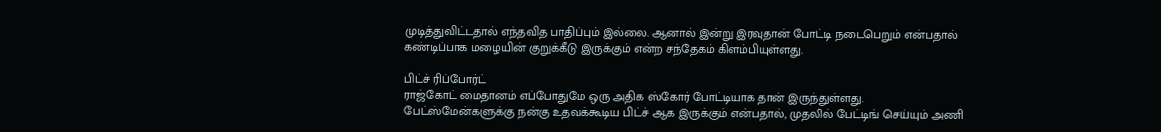முடித்துவிட்டதால் எந்தவித பாதிப்பும் இல்லை. ஆனால் இன்று இரவுதான் போட்டி நடைபெறும் என்பதால் கண்டிப்பாக மழையின் குறுக்கீடு இருக்கும் என்ற சந்தேகம் கிளம்பியுள்ளது.

பிட்ச் ரிப்போர்ட்
ராஜ்கோட் மைதானம் எப்போதுமே ஒரு அதிக ஸ்கோர் போட்டியாக தான் இருந்துள்ளது. பேட்ஸ்மேன்களுக்கு நன்கு உதவக்கூடிய பிட்ச் ஆக இருக்கும் என்பதால், முதலில் பேட்டிங் செய்யும் அணி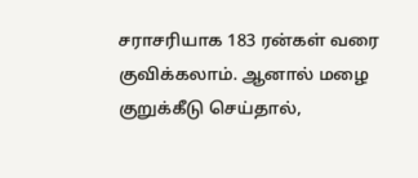சராசரியாக 183 ரன்கள் வரை குவிக்கலாம். ஆனால் மழை குறுக்கீடு செய்தால்,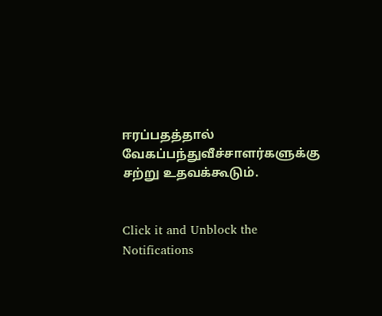ஈரப்பதத்தால் வேகப்பந்துவீச்சாளர்களுக்கு சற்று உதவக்கூடும்.


Click it and Unblock the Notifications